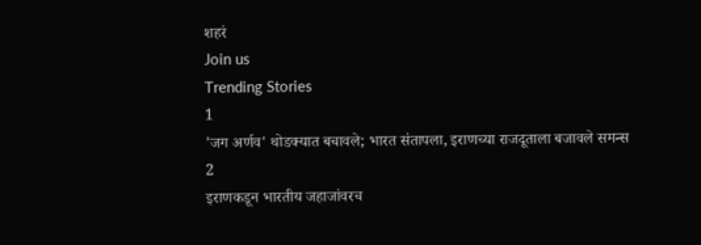शहरं
Join us
Trending Stories
1
'जग अर्णव' थोडक्यात बचावले; भारत संतापला, इराणच्या राजदूताला बजावले समन्स
2
इराणकडून भारतीय जहाजांवरच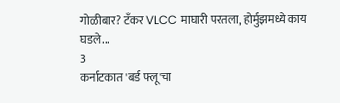गोळीबार? टँकर VLCC माघारी परतला, होर्मुझमध्ये काय घडले...
3
कर्नाटकात 'बर्ड फ्लू'चा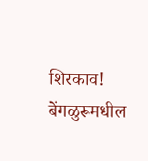शिरकाव! बेंगळुरूमधील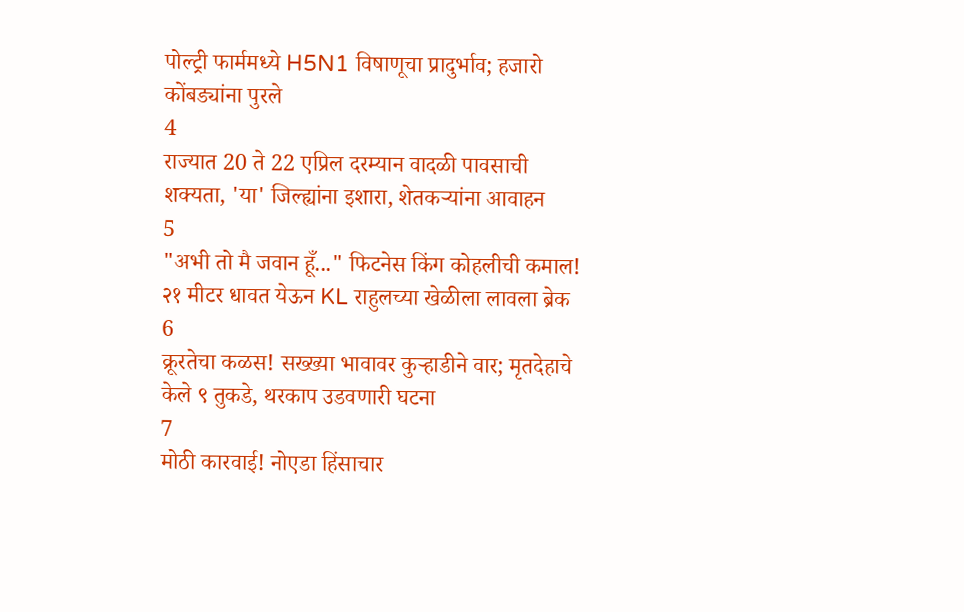पोल्ट्री फार्ममध्ये H5N1 विषाणूचा प्रादुर्भाव; हजारो कोंबड्यांना पुरले
4
राज्यात 20 ते 22 एप्रिल दरम्यान वादळी पावसाची शक्यता, 'या' जिल्ह्यांना इशारा, शेतकऱ्यांना आवाहन
5
"अभी तो मै जवान हूँ..." फिटनेस किंग कोहलीची कमाल! २१ मीटर धावत येऊन KL राहुलच्या खेळीला लावला ब्रेक
6
क्रूरतेचा कळस! सख्ख्या भावावर कुऱ्हाडीने वार; मृतदेहाचे केले ९ तुकडे, थरकाप उडवणारी घटना
7
मोठी कारवाई! नोएडा हिंसाचार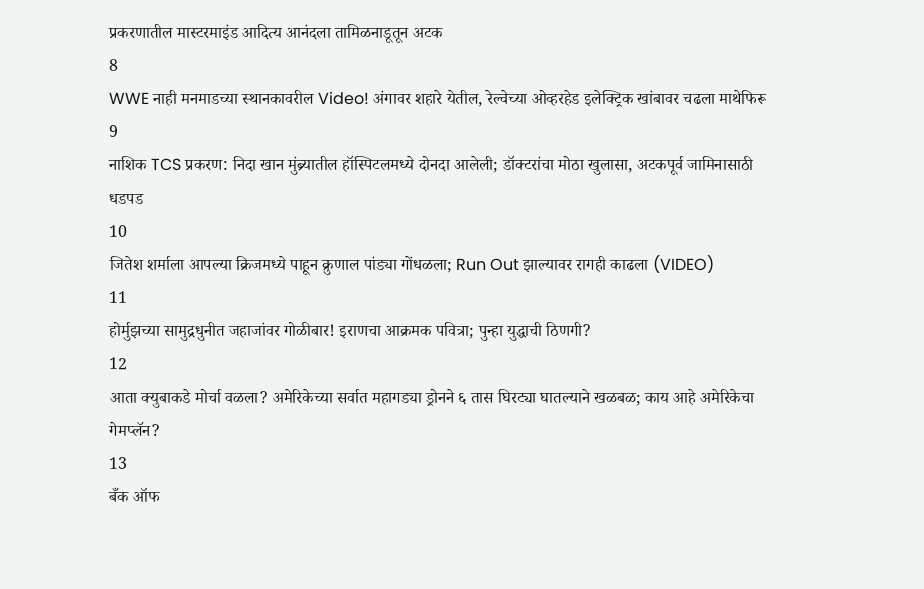प्रकरणातील मास्टरमाइंड आदित्य आनंदला तामिळनाडूतून अटक
8
WWE नाही मनमाडच्या स्थानकावरील Video! अंगावर शहारे येतील, रेल्वेच्या ओव्हरहेड इलेक्ट्रिक खांबावर चढला माथेफिरू
9
नाशिक TCS प्रकरण: निदा खान मुंब्र्यातील हॉस्पिटलमध्ये दोनदा आलेली; डॉक्टरांचा मोठा खुलासा, अटकपूर्व जामिनासाठी धडपड
10
जितेश शर्माला आपल्या क्रिजमध्ये पाहून क्रुणाल पांड्या गोंधळला; Run Out झाल्यावर रागही काढला (VIDEO)
11
होर्मुझच्या सामुद्रधुनीत जहाजांवर गोळीबार! इराणचा आक्रमक पवित्रा; पुन्हा युद्धाची ठिणगी?
12
आता क्युबाकडे मोर्चा वळला? अमेरिकेच्या सर्वात महागड्या ड्रोनने ६ तास घिरट्या घातल्याने खळबळ; काय आहे अमेरिकेचा गेमप्लॅन?
13
बँक ऑफ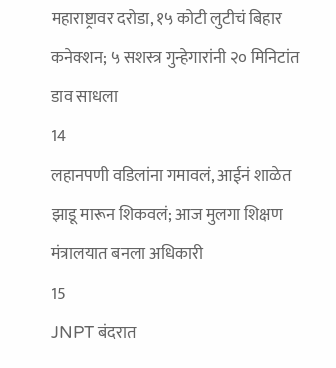महाराष्ट्रावर दरोडा, १५ कोटी लुटीचं बिहार कनेक्शन; ५ सशस्त्र गुन्हेगारांनी २० मिनिटांत डाव साधला
14
लहानपणी वडिलांना गमावलं, आईनं शाळेत झाडू मारून शिकवलं; आज मुलगा शिक्षण मंत्रालयात बनला अधिकारी
15
JNPT बंदरात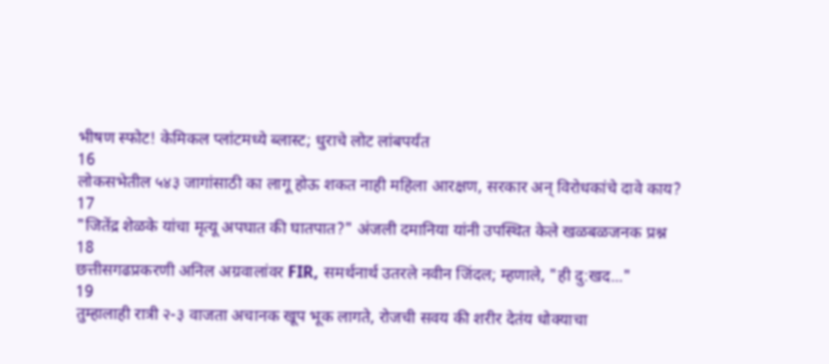भीषण स्फोट! केमिकल प्लांटमध्ये ब्लास्ट; धुराचे लोट लांबपर्यंत
16
लोकसभेतील ५४३ जागांसाठी का लागू होऊ शकत नाही महिला आरक्षण, सरकार अन् विरोधकांचे दावे काय?
17
"जितेंद्र शेळके यांचा मृत्यू अपघात की घातपात?" अंजली दमानिया यांनी उपस्थित केले खळबळजनक प्रश्न
18
छत्तीसगढप्रकरणी अनिल अग्रवालांवर FIR, समर्थनार्थ उतरले नवीन जिंदल; म्हणाले, "ही दु:खद..."
19
तुम्हालाही रात्री २-३ वाजता अचानक खूप भूक लागते, रोजची सवय की शरीर देतंय धोक्याचा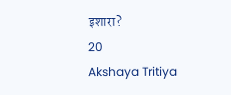इशारा?
20
Akshaya Tritiya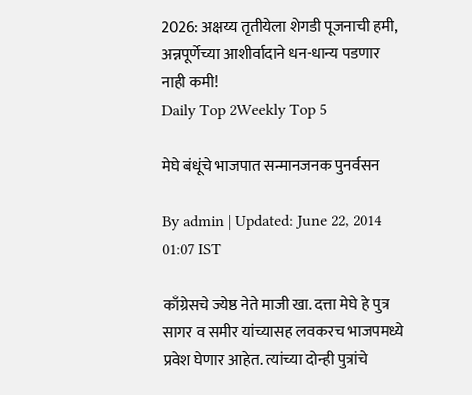2026: अक्षय्य तृतीयेला शेगडी पूजनाची हमी, अन्नपूर्णेच्या आशीर्वादाने धन-धान्य पडणार नाही कमी!
Daily Top 2Weekly Top 5

मेघे बंधूंचे भाजपात सन्मानजनक पुनर्वसन

By admin | Updated: June 22, 2014 01:07 IST

काँग्रेसचे ज्येष्ठ नेते माजी खा. दत्ता मेघे हे पुत्र सागर व समीर यांच्यासह लवकरच भाजपमध्ये प्रवेश घेणार आहेत. त्यांच्या दोन्ही पुत्रांचे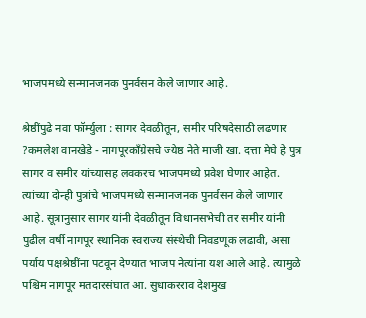भाजपमध्ये सन्मानजनक पुनर्वसन केले जाणार आहे.

श्रेष्ठींपुढे नवा फॉर्म्युला : सागर देवळीतून, समीर परिषदेसाठी लढणार ?कमलेश वानखेडे - नागपूरकाँग्रेसचे ज्येष्ठ नेते माजी खा. दत्ता मेघे हे पुत्र सागर व समीर यांच्यासह लवकरच भाजपमध्ये प्रवेश घेणार आहेत. त्यांच्या दोन्ही पुत्रांचे भाजपमध्ये सन्मानजनक पुनर्वसन केले जाणार आहे. सूत्रानुसार सागर यांनी देवळीतून विधानसभेची तर समीर यांनी पुढील वर्षी नागपूर स्थानिक स्वराज्य संस्थेची निवडणूक लढावी, असा पर्याय पक्षश्रेष्ठींना पटवून देण्यात भाजप नेत्यांना यश आले आहे. त्यामुळे पश्चिम नागपूर मतदारसंघात आ. सुधाकरराव देशमुख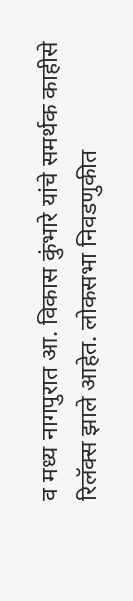व मध्य नागपुरात आ. विकास कुंभारे यांचे समर्थक काहीसे रिलॅक्स झाले आहेत. लोकसभा निवडणुकीत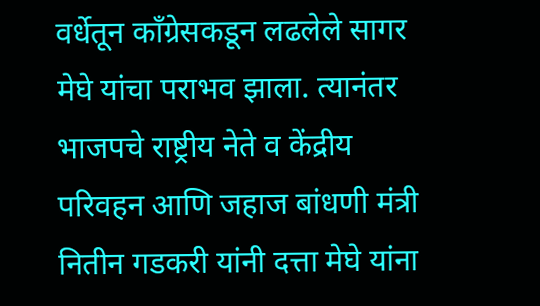वर्धेतून काँग्रेसकडून लढलेले सागर मेघे यांचा पराभव झाला. त्यानंतर भाजपचे राष्ट्रीय नेते व केंद्रीय परिवहन आणि जहाज बांधणी मंत्री नितीन गडकरी यांनी दत्ता मेघे यांना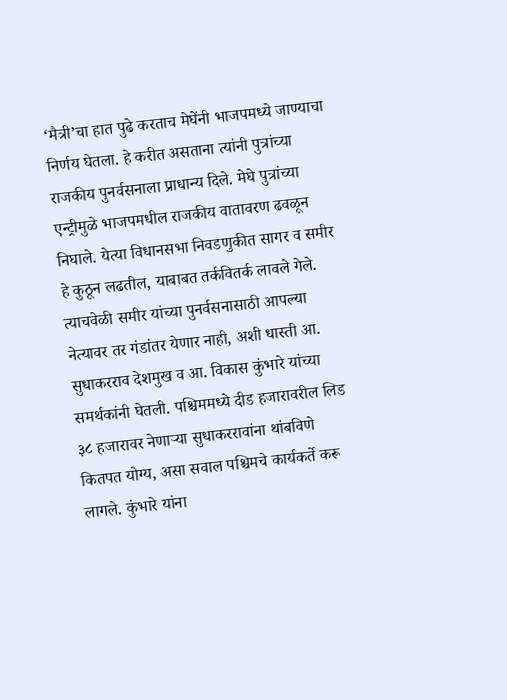‘मैत्री’चा हात पुढे करताच मेघेंनी भाजपमध्ये जाण्याचा निर्णय घेतला. हे करीत असताना त्यांनी पुत्रांच्या राजकीय पुनर्वसनाला प्राधान्य दिले. मेघे पुत्रांच्या एन्ट्रीमुळे भाजपमधील राजकीय वातावरण ढवळून निघाले. येत्या विधानसभा निवडणुकीत सागर व समीर हे कुठून लढतील, याबाबत तर्कवितर्क लावले गेले. त्याचवेळी समीर यांच्या पुनर्वसनासाठी आपल्या नेत्यावर तर गंडांतर येणार नाही, अशी धास्ती आ. सुधाकरराव देशमुख व आ. विकास कुंभारे यांच्या समर्थकांनी घेतली. पश्चिममध्ये दीड हजारावरील लिड ३८ हजारावर नेणाऱ्या सुधाकररावांना थांबविणे कितपत योग्य, असा सवाल पश्चिमचे कार्यकर्ते करू लागले. कुंभारे यांना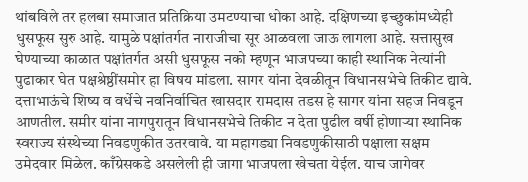थांबविले तर हलबा समाजात प्रतिक्रिया उमटण्याचा धोका आहे. दक्षिणच्या इच्छुकांमध्येही धुसफूस सुरु आहे. यामुळे पक्षांतर्गत नाराजीचा सूर आळवला जाऊ लागला आहे. सत्तासुख घेण्याच्या काळात पक्षांतर्गत असी धुसफूस नको म्हणून भाजपच्या काही स्थानिक नेत्यांनी पुढाकार घेत पक्षश्रेष्ठींसमोर हा विषय मांडला. सागर यांना देवळीतून विधानसभेचे तिकीट द्यावे. दत्ताभाऊंचे शिष्य व वर्धेचे नवनिर्वाचित खासदार रामदास तडस हे सागर यांना सहज निवडून आणतील. समीर यांना नागपुरातून विधानसभेचे तिकीट न देता पुढील वर्षी होणाऱ्या स्थानिक स्वराज्य संस्थेच्या निवडणुकीत उतरवावे. या महागड्या निवडणुकीसाठी पक्षाला सक्षम उमेदवार मिळेल. काँग्रेसकडे असलेली ही जागा भाजपला खेचता येईल. याच जागेवर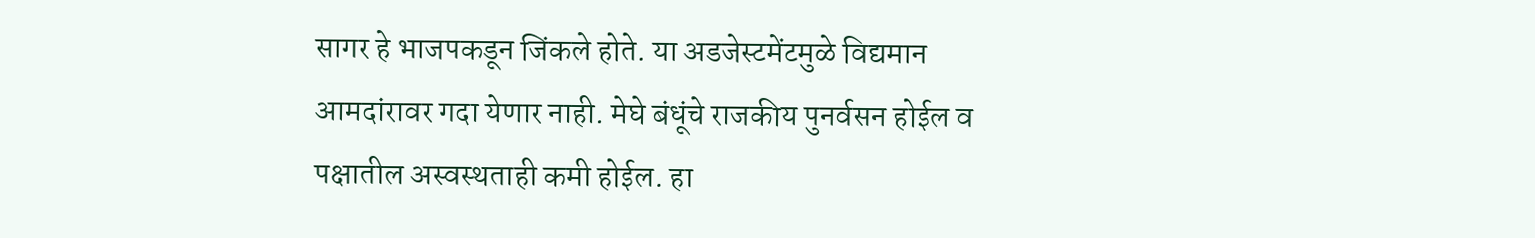सागर हे भाजपकडून जिंकले होते. या अडजेस्टमेंटमुळे विद्यमान आमदांरावर गदा येणार नाही. मेघे बंधूंचे राजकीय पुनर्वसन होईल व पक्षातील अस्वस्थताही कमी होईल. हा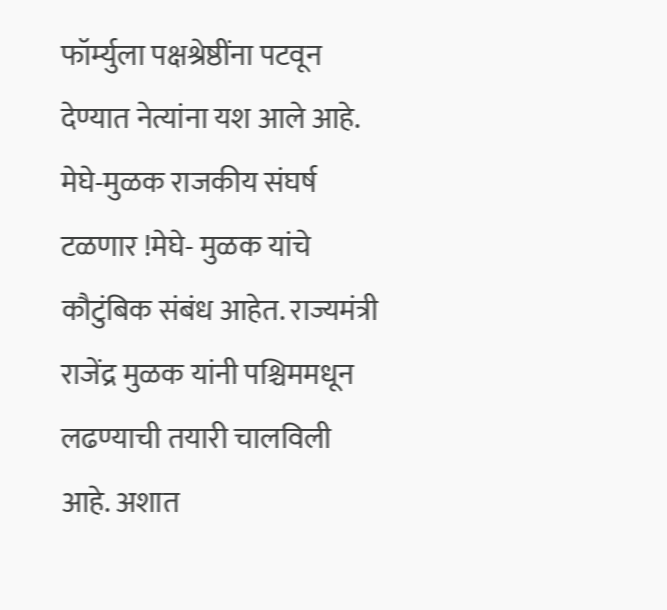फॉर्म्युला पक्षश्रेष्ठींना पटवून देण्यात नेत्यांना यश आले आहे. मेघे-मुळक राजकीय संघर्ष टळणार !मेघे- मुळक यांचे कौटुंबिक संबंध आहेत. राज्यमंत्री राजेंद्र मुळक यांनी पश्चिममधून लढण्याची तयारी चालविली आहे. अशात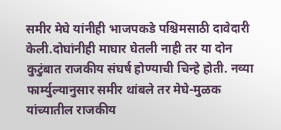समीर मेघे यांनीही भाजपकडे पश्चिमसाठी दावेदारी केली.दोघांनीही माघार घेतली नाही तर या दोन कुटुंबात राजकीय संघर्ष होण्याची चिन्हे होती. नव्या फार्म्युल्यानुसार समीर थांबले तर मेघे-मुळक यांच्यातील राजकीय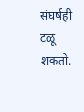संघर्षही टळू शकतो.